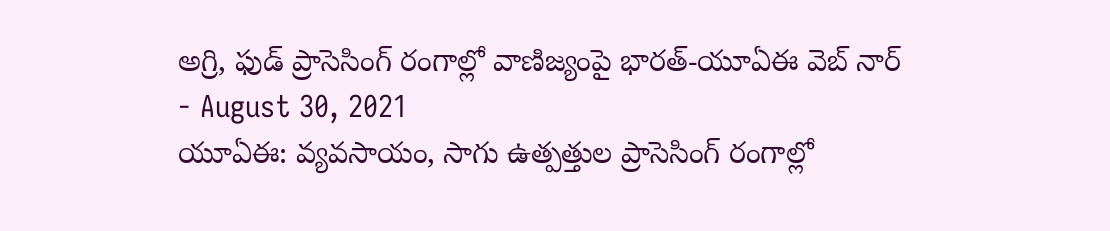అగ్రి, ఫుడ్ ప్రాసెసింగ్ రంగాల్లో వాణిజ్యంపై భారత్-యూఏఈ వెబ్ నార్
- August 30, 2021
యూఏఈ: వ్యవసాయం, సాగు ఉత్పత్తుల ప్రాసెసింగ్ రంగాల్లో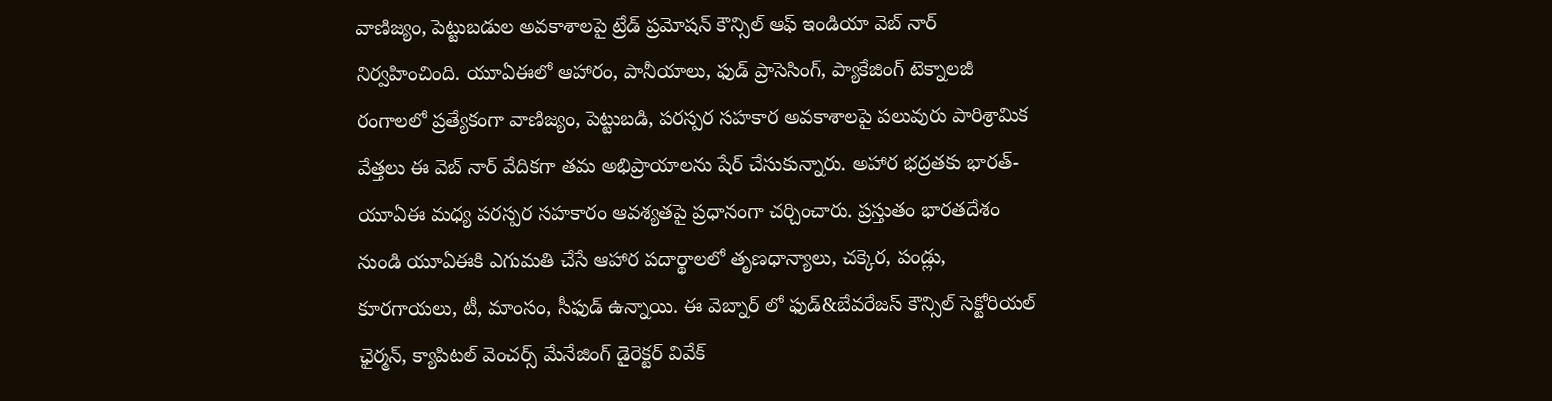వాణిజ్యం, పెట్టుబడుల అవకాశాలపై ట్రేడ్ ప్రమోషన్ కౌన్సిల్ ఆఫ్ ఇండియా వెబ్ నార్ నిర్వహించింది. యూఏఈలో ఆహారం, పానీయాలు, ఫుడ్ ప్రాసెసింగ్, ప్యాకేజింగ్ టెక్నాలజీ రంగాలలో ప్రత్యేకంగా వాణిజ్యం, పెట్టుబడి, పరస్పర సహకార అవకాశాలపై పలువురు పారిశ్రామిక వేత్తలు ఈ వెబ్ నార్ వేదికగా తమ అభిప్రాయాలను షేర్ చేసుకున్నారు. అహార భద్రతకు భారత్-యూఏఈ మధ్య పరస్పర సహకారం ఆవశ్యతపై ప్రధానంగా చర్చించారు. ప్రస్తుతం భారతదేశం నుండి యూఏఈకి ఎగుమతి చేసే ఆహార పదార్థాలలో తృణధాన్యాలు, చక్కెర, పండ్లు, కూరగాయలు, టీ, మాంసం, సీఫుడ్ ఉన్నాయి. ఈ వెబ్నార్ లో ఫుడ్&బేవరేజస్ కౌన్సిల్ సెక్టోరియల్ ఛైర్మన్, క్యాపిటల్ వెంచర్స్ మేనేజింగ్ డైరెక్టర్ వివేక్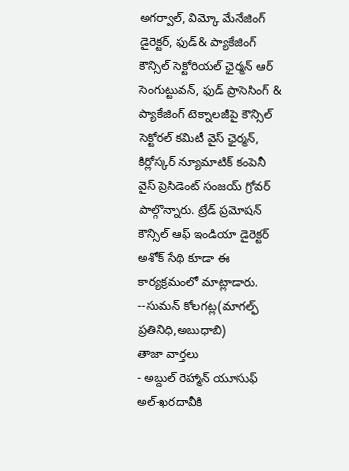అగర్వాల్, విమ్కో మేనేజింగ్ డైరెక్టర్, ఫుడ్& ప్యాకేజింగ్ కౌన్సిల్ సెక్టోరియల్ ఛైర్మన్ ఆర్ సెంగుట్టువన్, ఫుడ్ ప్రాసెసింగ్ & ప్యాకేజింగ్ టెక్నాలజీపై కౌన్సిల్ సెక్టోరల్ కమిటీ వైస్ ఛైర్మన్, కిర్లోస్కర్ న్యూమాటిక్ కంపెనీ వైస్ ప్రెసిడెంట్ సంజయ్ గ్రోవర్ పాల్గొన్నారు. ట్రేడ్ ప్రమోషన్ కౌన్సిల్ ఆఫ్ ఇండియా డైరెక్టర్ అశోక్ సేథి కూడా ఈ కార్యక్రమంలో మాట్లాడారు.
--సుమన్ కోలగట్ల(మాగల్ఫ్ ప్రతినిధి,అబుధాబి)
తాజా వార్తలు
- అబ్దుల్ రెహ్మాన్ యూసుఫ్ అల్-ఖరదావీకి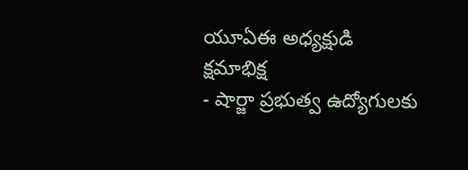యూఏఈ అధ్యక్షుడి క్షమాభిక్ష
- షార్జా ప్రభుత్వ ఉద్యోగులకు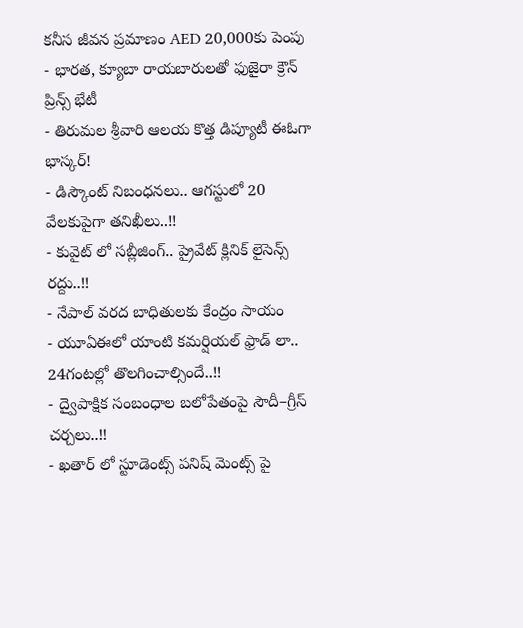కనీస జీవన ప్రమాణం AED 20,000కు పెంపు
- భారత, క్యూబా రాయబారులతో ఫుజైరా క్రౌన్ ప్రిన్స్ భేటీ
- తిరుమల శ్రీవారి ఆలయ కొత్త డిప్యూటీ ఈఓగా భాస్కర్!
- డిస్కౌంట్ నిబంధనలు.. ఆగస్టులో 20 వేలకుపైగా తనిఖీలు..!!
- కువైట్ లో సబ్లీజింగ్.. ప్రైవేట్ క్లినిక్ లైసెన్స్ రద్దు..!!
- నేపాల్ వరద బాధితులకు కేంద్రం సాయం
- యూఏఈలో యాంటి కమర్షియల్ ఫ్రాడ్ లా.. 24గంటల్లో తొలగించాల్సిందే..!!
- ద్వైపాక్షిక సంబంధాల బలోపేతంపై సౌదీ–గ్రీస్ చర్చలు..!!
- ఖతార్ లో స్టూడెంట్స్ పనిష్ మెంట్స్ పై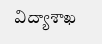విద్యాశాఖ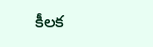కీలక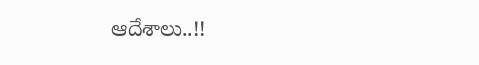ఆదేశాలు..!!